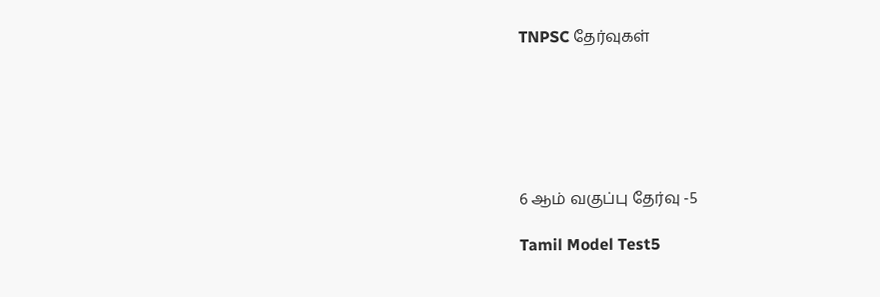TNPSC தேர்வுகள்






6 ஆம் வகுப்பு தேர்வு -5

Tamil Model Test5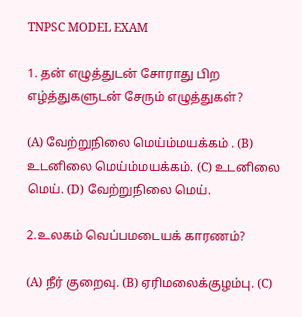TNPSC MODEL EXAM

1. தன் எழுத்துடன் சோராது பிற எழ்த்துகளுடன் சேரும் எழுத்துகள்?

(A) வேற்றுநிலை மெய்ம்மயக்கம் . (B) உடனிலை மெய்ம்மயக்கம். (C) உடனிலை மெய். (D) வேற்றுநிலை மெய்.

2.உலகம் வெப்பமடையக் காரணம்?

(A) நீர் குறைவு. (B) ஏரிமலைக்குழம்பு. (C)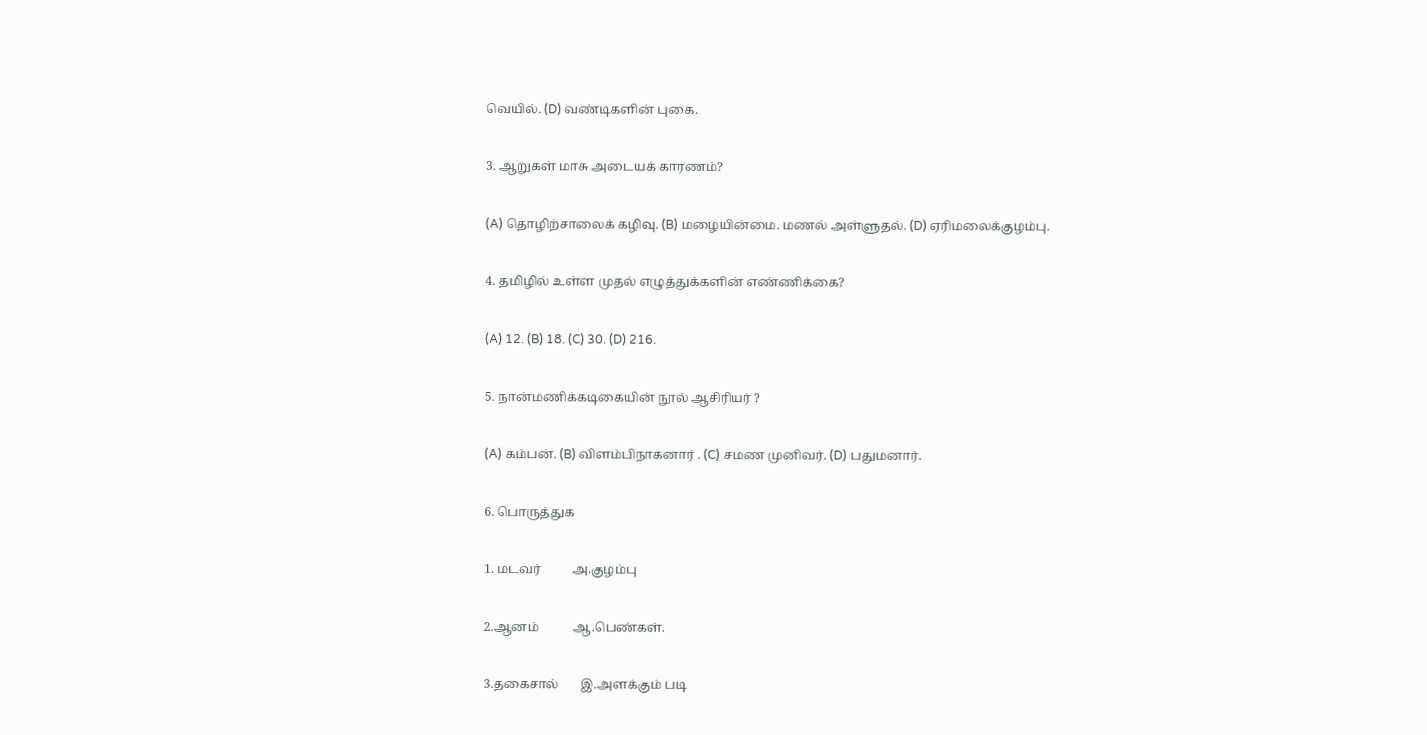வெயில். (D) வண்டிகளின் புகை.

3. ஆறுகள் மாசு அடையக் காரணம்?

(A) தொழிற்சாலைக் கழிவு. (B) மழையின்மை. மணல் அள்ளுதல். (D) ஏரிமலைக்குழம்பு.

4. தமிழில் உள்ள முதல் எழுத்துக்களின் எண்ணிக்கை?

(A) 12. (B) 18. (C) 30. (D) 216.

5. நான்மணிக்கடிகையின் நூல் ஆசிரியர் ?

(A) கம்பன். (B) விளம்பிநாகனார் . (C) சமண முனிவர். (D) பதுமனார்.

6. பொருத்துக

1. மடவர்          அ.குழம்பு

2.ஆனம்           ஆ.பெண்கள்.

3.தகைசால்       இ.அளக்கும் படி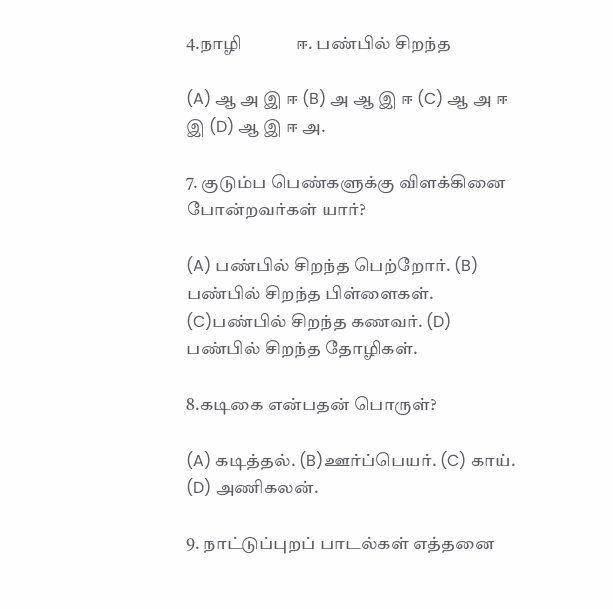4.நாழி             ஈ. பண்பில் சிறந்த

(A) ஆ அ இ ஈ (B) அ ஆ இ ஈ (C) ஆ அ ஈ இ (D) ஆ இ ஈ அ.

7. குடும்ப பெண்களுக்கு விளக்கினை போன்றவர்கள் யார்?

(A) பண்பில் சிறந்த பெற்றோர். (B) பண்பில் சிறந்த பிள்ளைகள். (C)பண்பில் சிறந்த கணவர். (D) பண்பில் சிறந்த தோழிகள்.

8.கடிகை என்பதன் பொருள்?

(A) கடித்தல். (B)ஊர்ப்பெயர். (C) காய். (D) அணிகலன்.

9. நாட்டுப்புறப் பாடல்கள் எத்தனை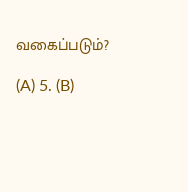வகைப்படும்?

(A) 5. (B)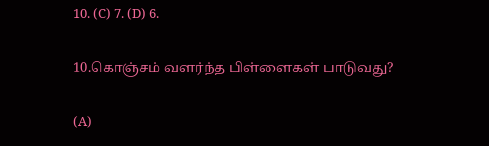10. (C) 7. (D) 6.

10.கொஞ்சம் வளர்ந்த பிள்ளைகள் பாடுவது?

(A)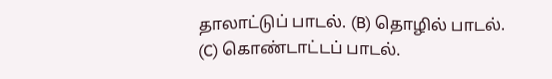தாலாட்டுப் பாடல். (B) தொழில் பாடல். (C) கொண்டாட்டப் பாடல்.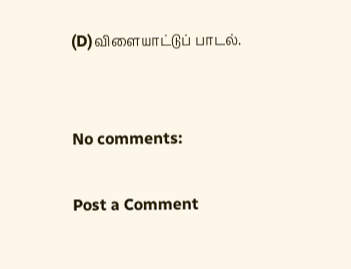(D)விளையாட்டுப் பாடல்.


No comments:

Post a Comment